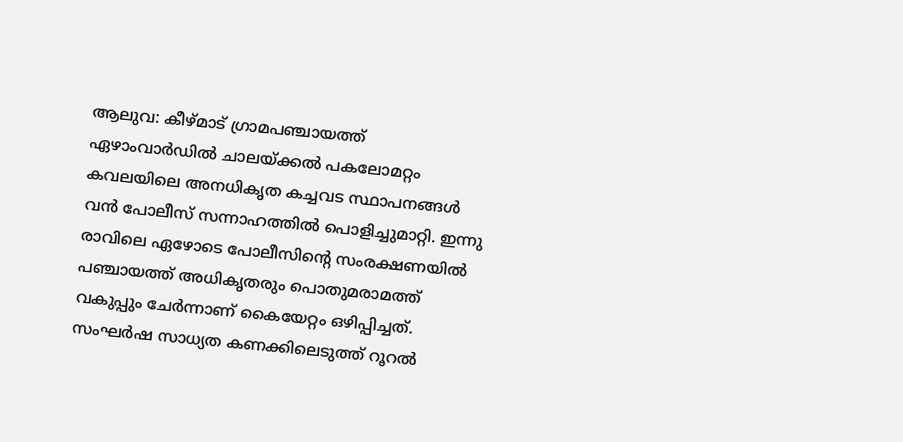ആലുവ: കീഴ്മാട് ഗ്രാമപഞ്ചായത്ത് ഏഴാംവാർഡിൽ ചാലയ്ക്കൽ പകലോമറ്റം കവലയിലെ അനധികൃത കച്ചവട സ്ഥാപനങ്ങൾ വൻ പോലീസ് സന്നാഹത്തിൽ പൊളിച്ചുമാറ്റി. ഇന്നു രാവിലെ ഏഴോടെ പോലീസിന്റെ സംരക്ഷണയിൽ പഞ്ചായത്ത് അധികൃതരും പൊതുമരാമത്ത് വകുപ്പും ചേർന്നാണ് കൈയേറ്റം ഒഴിപ്പിച്ചത്. സംഘർഷ സാധ്യത കണക്കിലെടുത്ത് റൂറൽ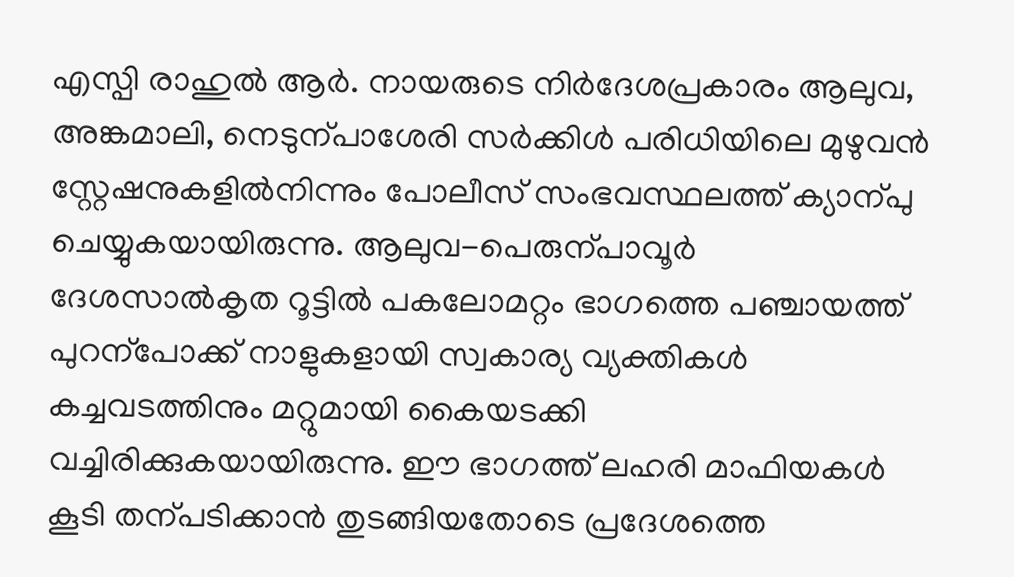എസ്പി രാഹുൽ ആർ. നായരുടെ നിർദേശപ്രകാരം ആലുവ, അങ്കമാലി, നെടുന്പാശേരി സർക്കിൾ പരിധിയിലെ മുഴുവൻ സ്റ്റേഷനുകളിൽനിന്നും പോലീസ് സംഭവസ്ഥലത്ത് ക്യാന്പു ചെയ്യുകയായിരുന്നു. ആലുവ-പെരുന്പാവൂർ ദേശസാൽകൃത റൂട്ടിൽ പകലോമറ്റം ഭാഗത്തെ പഞ്ചായത്ത് പുറന്പോക്ക് നാളുകളായി സ്വകാര്യ വ്യക്തികൾ കച്ചവടത്തിനും മറ്റുമായി കൈയടക്കി വച്ചിരിക്കുകയായിരുന്നു. ഈ ഭാഗത്ത് ലഹരി മാഫിയകൾ കൂടി തന്പടിക്കാൻ തുടങ്ങിയതോടെ പ്രദേശത്തെ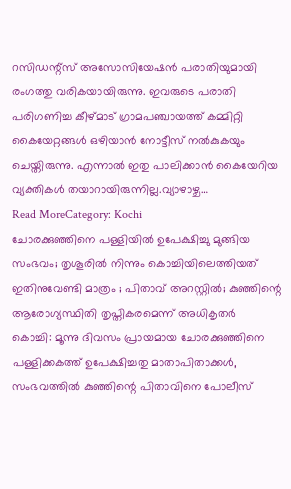റസിഡന്റ്സ് അസോസിയേഷൻ പരാതിയുമായി രംഗത്തു വരികയായിരുന്നു. ഇവരുടെ പരാതി പരിഗണിച്ച കീഴ്മാട് ഗ്രാമപഞ്ചായത്ത് കമ്മിറ്റി കൈയേറ്റങ്ങൾ ഒഴിയാൻ നോട്ടീസ് നൽകുകയും ചെയ്തിരുന്നു. എന്നാൽ ഇതു പാലിക്കാൻ കൈയേറിയ വ്യക്തികൾ തയാറായിരുന്നില്ല.വ്യാഴാഴ്ച…
Read MoreCategory: Kochi
ചോരക്കുഞ്ഞിനെ പള്ളിയിൽ ഉപേക്ഷിച്ചു മുങ്ങിയ സംഭവം; തൃശൂരിൽ നിന്നും കൊച്ചിയിലെത്തിയത് ഇതിനുവേണ്ടി മാത്രം ; പിതാവ് അറസ്റ്റിൽ; കുഞ്ഞിന്റെ ആരോഗ്യസ്ഥിതി തൃപ്തികരമെന്ന് അധികൃതർ
കൊച്ചി: മൂന്നു ദിവസം പ്രായമായ ചോരക്കുഞ്ഞിനെ പള്ളിക്കകത്ത് ഉപേക്ഷിച്ചതു മാതാപിതാക്കൾ, സംഭവത്തിൽ കുഞ്ഞിന്റെ പിതാവിനെ പോലീസ്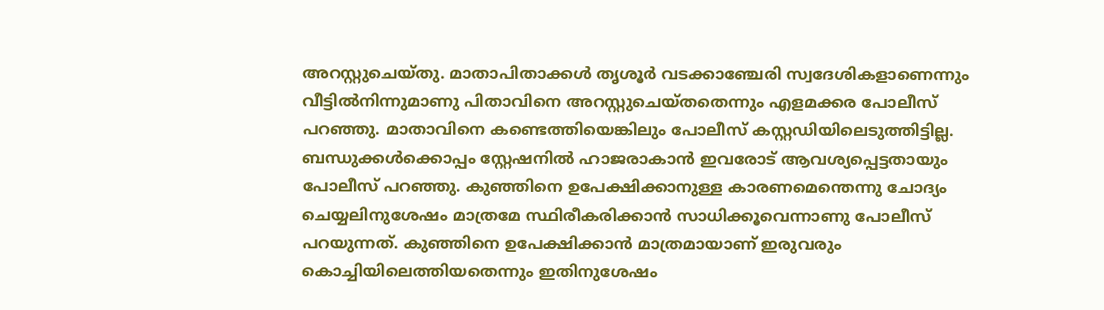അറസ്റ്റുചെയ്തു. മാതാപിതാക്കൾ തൃശൂർ വടക്കാഞ്ചേരി സ്വദേശികളാണെന്നും വീട്ടിൽനിന്നുമാണു പിതാവിനെ അറസ്റ്റുചെയ്തതെന്നും എളമക്കര പോലീസ് പറഞ്ഞു. മാതാവിനെ കണ്ടെത്തിയെങ്കിലും പോലീസ് കസ്റ്റഡിയിലെടുത്തിട്ടില്ല. ബന്ധുക്കൾക്കൊപ്പം സ്റ്റേഷനിൽ ഹാജരാകാൻ ഇവരോട് ആവശ്യപ്പെട്ടതായും പോലീസ് പറഞ്ഞു. കുഞ്ഞിനെ ഉപേക്ഷിക്കാനുള്ള കാരണമെന്തെന്നു ചോദ്യം ചെയ്യലിനുശേഷം മാത്രമേ സ്ഥിരീകരിക്കാൻ സാധിക്കൂവെന്നാണു പോലീസ് പറയുന്നത്. കുഞ്ഞിനെ ഉപേക്ഷിക്കാൻ മാത്രമായാണ് ഇരുവരും കൊച്ചിയിലെത്തിയതെന്നും ഇതിനുശേഷം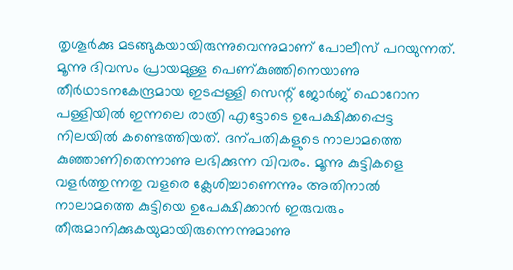തൃശൂർക്കു മടങ്ങുകയായിരുന്നുവെന്നുമാണ് പോലീസ് പറയുന്നത്. മൂന്നു ദിവസം പ്രായമുള്ള പെണ്കുഞ്ഞിനെയാണു തീർഥാടനകേന്ദ്രമായ ഇടപ്പള്ളി സെന്റ് ജോർജ് ഫൊറോന പള്ളിയിൽ ഇന്നലെ രാത്രി എട്ടോടെ ഉപേക്ഷിക്കപ്പെട്ട നിലയിൽ കണ്ടെത്തിയത്. ദന്പതികളുടെ നാലാമത്തെ കുഞ്ഞാണിതെന്നാണു ലഭിക്കുന്ന വിവരം. മൂന്നു കുട്ടികളെ വളർത്തുന്നതു വളരെ ക്ലേശിച്ചാണെന്നും അതിനാൽ നാലാമത്തെ കുട്ടിയെ ഉപേക്ഷിക്കാൻ ഇരുവരും തീരുമാനിക്കുകയുമായിരുന്നെന്നുമാണു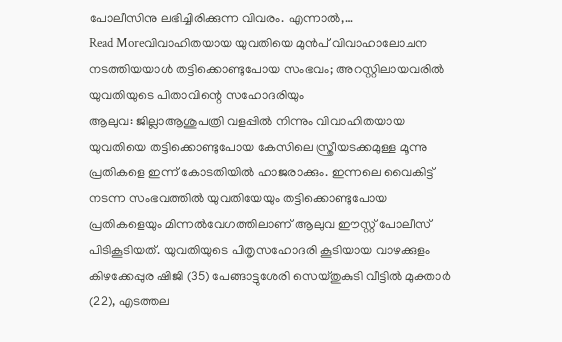പോലീസിനു ലഭിച്ചിരിക്കുന്ന വിവരം. എന്നാൽ,…
Read Moreവിവാഹിതയായ യുവതിയെ മുൻപ് വിവാഹാലോചന നടത്തിയയാൾ തട്ടിക്കൊണ്ടുപോയ സംഭവം; അറസ്റ്റിലായവരിൽ യുവതിയുടെ പിതാവിന്റെ സഹോദരിയും
ആലുവ: ജില്ലാആശുപത്രി വളപ്പിൽ നിന്നും വിവാഹിതയായ യുവതിയെ തട്ടിക്കൊണ്ടുപോയ കേസിലെ സ്ത്രീയടക്കമുള്ള മൂന്നു പ്രതികളെ ഇന്ന് കോടതിയിൽ ഹാജരാക്കും. ഇന്നലെ വൈകിട്ട് നടന്ന സംഭവത്തിൽ യുവതിയേയും തട്ടിക്കൊണ്ടുപോയ പ്രതികളെയും മിന്നൽവേഗത്തിലാണ് ആലുവ ഈസ്റ്റ് പോലീസ് പിടികൂടിയത്. യുവതിയുടെ പിതൃസഹോദരി കൂടിയായ വാഴക്കുളം കിഴക്കേപ്പുര ഷിജി (35) പേങ്ങാട്ടുശേരി സെയ്തുകുടി വീട്ടിൽ മുക്താർ (22), എടത്തല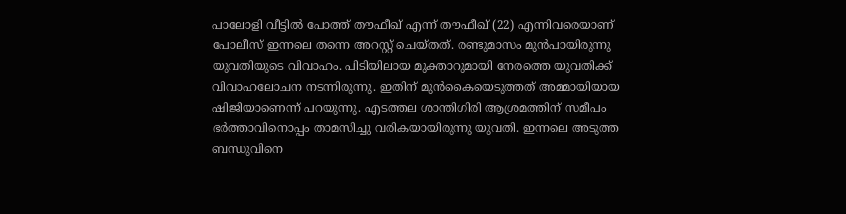പാലോളി വീട്ടിൽ പോത്ത് തൗഫീഖ് എന്ന് തൗഫീഖ് (22) എന്നിവരെയാണ് പോലീസ് ഇന്നലെ തന്നെ അറസ്റ്റ് ചെയ്തത്. രണ്ടുമാസം മുൻപായിരുന്നു യുവതിയുടെ വിവാഹം. പിടിയിലായ മുക്താറുമായി നേരത്തെ യുവതിക്ക് വിവാഹലോചന നടന്നിരുന്നു. ഇതിന് മുൻകൈയെടുത്തത് അമ്മായിയായ ഷിജിയാണെന്ന് പറയുന്നു. എടത്തല ശാന്തിഗിരി ആശ്രമത്തിന് സമീപം ഭർത്താവിനൊപ്പം താമസിച്ചു വരികയായിരുന്നു യുവതി. ഇന്നലെ അടുത്ത ബന്ധുവിനെ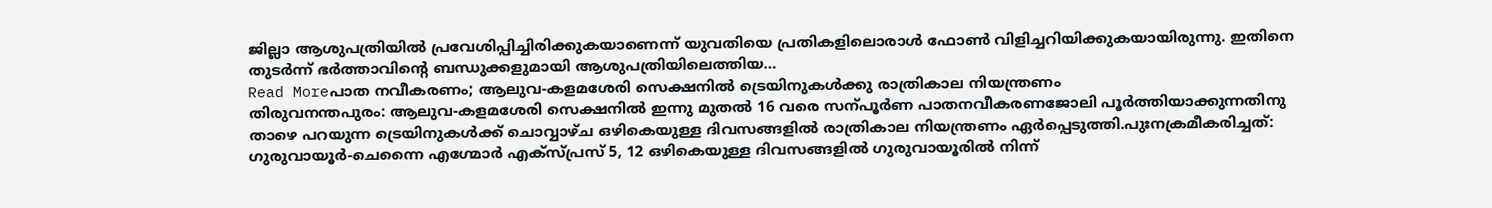ജില്ലാ ആശുപത്രിയിൽ പ്രവേശിപ്പിച്ചിരിക്കുകയാണെന്ന് യുവതിയെ പ്രതികളിലൊരാൾ ഫോൺ വിളിച്ചറിയിക്കുകയായിരുന്നു. ഇതിനെ തുടർന്ന് ഭർത്താവിന്റെ ബന്ധുക്കളുമായി ആശുപത്രിയിലെത്തിയ…
Read Moreപാത നവീകരണം; ആലുവ-കളമശേരി സെക്ഷനിൽ ട്രെയിനുകൾക്കു രാത്രികാല നിയന്ത്രണം
തിരുവനന്തപുരം: ആലുവ-കളമശേരി സെക്ഷനിൽ ഇന്നു മുതൽ 16 വരെ സന്പൂർണ പാതനവീകരണജോലി പൂർത്തിയാക്കുന്നതിനു താഴെ പറയുന്ന ട്രെയിനുകൾക്ക് ചൊവ്വാഴ്ച ഒഴികെയുള്ള ദിവസങ്ങളിൽ രാത്രികാല നിയന്ത്രണം ഏർപ്പെടുത്തി.പുഃനക്രമീകരിച്ചത്: ഗുരുവായൂർ-ചെന്നൈ എഗ്മോർ എക്സ്പ്രസ് 5, 12 ഒഴികെയുള്ള ദിവസങ്ങളിൽ ഗുരുവായൂരിൽ നിന്ന്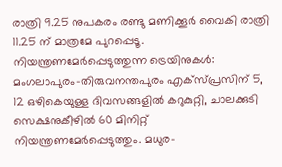രാത്രി 9.25 നുപകരം രണ്ടു മണിക്കൂർ വൈകി രാത്രി 11.25 ന് മാത്രമേ പുറപ്പെടൂ. നിയന്ത്രണമേർപ്പെടുത്തുന്ന ട്രെയിനുകൾ: മംഗലാപുരം-തിരുവനന്തപുരം എക്സ്പ്രസിന് 5, 12 ഒഴികെയുള്ള ദിവസങ്ങളിൽ കറുകുറ്റി, ചാലക്കുടി സെക്ഷനുകീഴിൽ 60 മിനിറ്റ് നിയന്ത്രണമേർപ്പെടുത്തും. മധുര-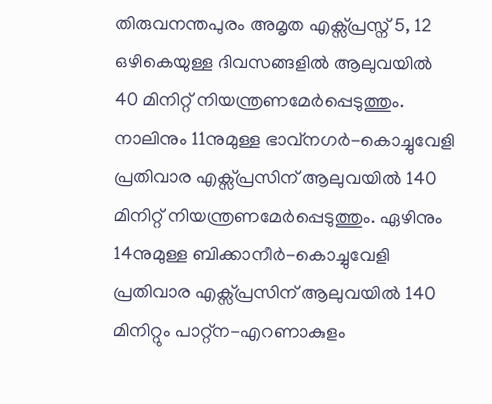തിരുവനന്തപുരം അമൃത എക്സ്പ്രസ്ന് 5, 12 ഒഴികെയുള്ള ദിവസങ്ങളിൽ ആലുവയിൽ 40 മിനിറ്റ് നിയന്ത്രണമേർപ്പെടുത്തും. നാലിനും 11നുമുള്ള ഭാവ്നഗർ-കൊച്ചുവേളി പ്രതിവാര എക്സ്പ്രസിന് ആലുവയിൽ 140 മിനിറ്റ് നിയന്ത്രണമേർപ്പെടുത്തും. ഏഴിനും 14നുമുള്ള ബിക്കാനീർ-കൊച്ചുവേളി പ്രതിവാര എക്സ്പ്രസിന് ആലുവയിൽ 140 മിനിറ്റും പാറ്റ്ന-എറണാകുളം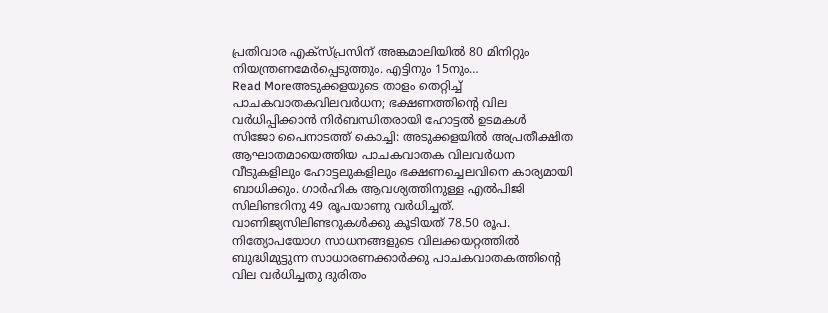പ്രതിവാര എക്സ്പ്രസിന് അങ്കമാലിയിൽ 80 മിനിറ്റും നിയന്ത്രണമേർപ്പെടുത്തും. എട്ടിനും 15നും…
Read Moreഅടുക്കളയുടെ താളം തെറ്റിച്ച് പാചകവാതകവിലവർധന; ഭക്ഷണത്തിന്റെ വില വർധിപ്പിക്കാൻ നിർബന്ധിതരായി ഹോട്ടൽ ഉടമകൾ
സിജോ പൈനാടത്ത് കൊച്ചി: അടുക്കളയിൽ അപ്രതീക്ഷിത ആഘാതമായെത്തിയ പാചകവാതക വിലവർധന വീടുകളിലും ഹോട്ടലുകളിലും ഭക്ഷണച്ചെലവിനെ കാര്യമായി ബാധിക്കും. ഗാർഹിക ആവശ്യത്തിനുള്ള എൽപിജി സിലിണ്ടറിനു 49 രൂപയാണു വർധിച്ചത്. വാണിജ്യസിലിണ്ടറുകൾക്കു കൂടിയത് 78.50 രൂപ. നിത്യോപയോഗ സാധനങ്ങളുടെ വിലക്കയറ്റത്തിൽ ബുദ്ധിമുട്ടുന്ന സാധാരണക്കാർക്കു പാചകവാതകത്തിന്റെ വില വർധിച്ചതു ദുരിതം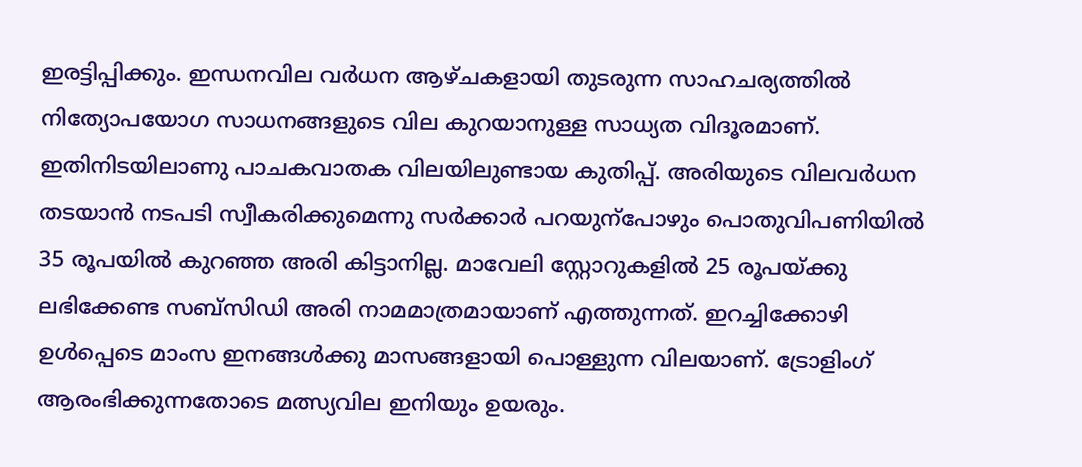ഇരട്ടിപ്പിക്കും. ഇന്ധനവില വർധന ആഴ്ചകളായി തുടരുന്ന സാഹചര്യത്തിൽ നിത്യോപയോഗ സാധനങ്ങളുടെ വില കുറയാനുള്ള സാധ്യത വിദൂരമാണ്. ഇതിനിടയിലാണു പാചകവാതക വിലയിലുണ്ടായ കുതിപ്പ്. അരിയുടെ വിലവർധന തടയാൻ നടപടി സ്വീകരിക്കുമെന്നു സർക്കാർ പറയുന്പോഴും പൊതുവിപണിയിൽ 35 രൂപയിൽ കുറഞ്ഞ അരി കിട്ടാനില്ല. മാവേലി സ്റ്റോറുകളിൽ 25 രൂപയ്ക്കു ലഭിക്കേണ്ട സബ്സിഡി അരി നാമമാത്രമായാണ് എത്തുന്നത്. ഇറച്ചിക്കോഴി ഉൾപ്പെടെ മാംസ ഇനങ്ങൾക്കു മാസങ്ങളായി പൊള്ളുന്ന വിലയാണ്. ട്രോളിംഗ് ആരംഭിക്കുന്നതോടെ മത്സ്യവില ഇനിയും ഉയരും.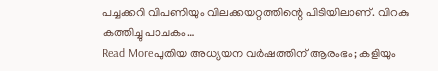പച്ചക്കറി വിപണിയും വിലക്കയറ്റത്തിന്റെ പിടിയിലാണ്. വിറകു കത്തിച്ചു പാചകം…
Read Moreപുതിയ അധ്യയന വർഷത്തിന് ആരംഭം; കളിയും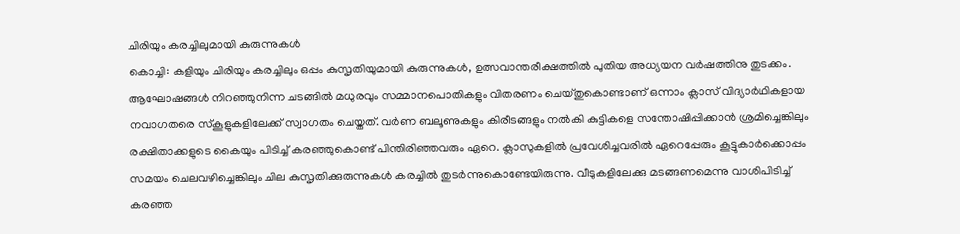ചിരിയും കരച്ചിലുമായി കുരുന്നുകൾ
കൊച്ചി: കളിയും ചിരിയും കരച്ചിലും ഒപ്പം കുസൃതിയുമായി കുരുന്നുകൾ, ഉത്സവാന്തരീക്ഷത്തിൽ പുതിയ അധ്യയന വർഷത്തിനു തുടക്കം. ആഘോഷങ്ങൾ നിറഞ്ഞുനിന്ന ചടങ്ങിൽ മധുരവും സമ്മാനപൊതികളും വിതരണം ചെയ്തുകൊണ്ടാണ് ഒന്നാം ക്ലാസ് വിദ്യാർഥികളായ നവാഗതരെ സ്കൂളുകളിലേക്ക് സ്വാഗതം ചെയ്തത്. വർണ ബലൂണുകളും കിരീടങ്ങളും നൽകി കുട്ടികളെ സന്തോഷിപ്പിക്കാൻ ശ്രമിച്ചെങ്കിലും രക്ഷിതാക്കളുടെ കൈയും പിടിച്ച് കരഞ്ഞുകൊണ്ട് പിന്തിരിഞ്ഞവരും ഏറെ. ക്ലാസുകളിൽ പ്രവേശിച്ചവരിൽ ഏറെപ്പേരും കൂട്ടുകാർക്കൊപ്പം സമയം ചെലവഴിച്ചെങ്കിലും ചില കുസൃതിക്കുരുന്നുകൾ കരച്ചിൽ തുടർന്നുകൊണ്ടേയിരുന്നു. വീടുകളിലേക്കു മടങ്ങണമെന്നു വാശിപിടിച്ച് കരഞ്ഞ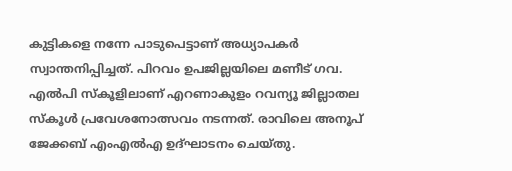കുട്ടികളെ നന്നേ പാടുപെട്ടാണ് അധ്യാപകർ സ്വാന്തനിപ്പിച്ചത്. പിറവം ഉപജില്ലയിലെ മണീട് ഗവ. എൽപി സ്കൂളിലാണ് എറണാകുളം റവന്യൂ ജില്ലാതല സ്കൂൾ പ്രവേശനോത്സവം നടന്നത്. രാവിലെ അനൂപ് ജേക്കബ് എംഎൽഎ ഉദ്ഘാടനം ചെയ്തു.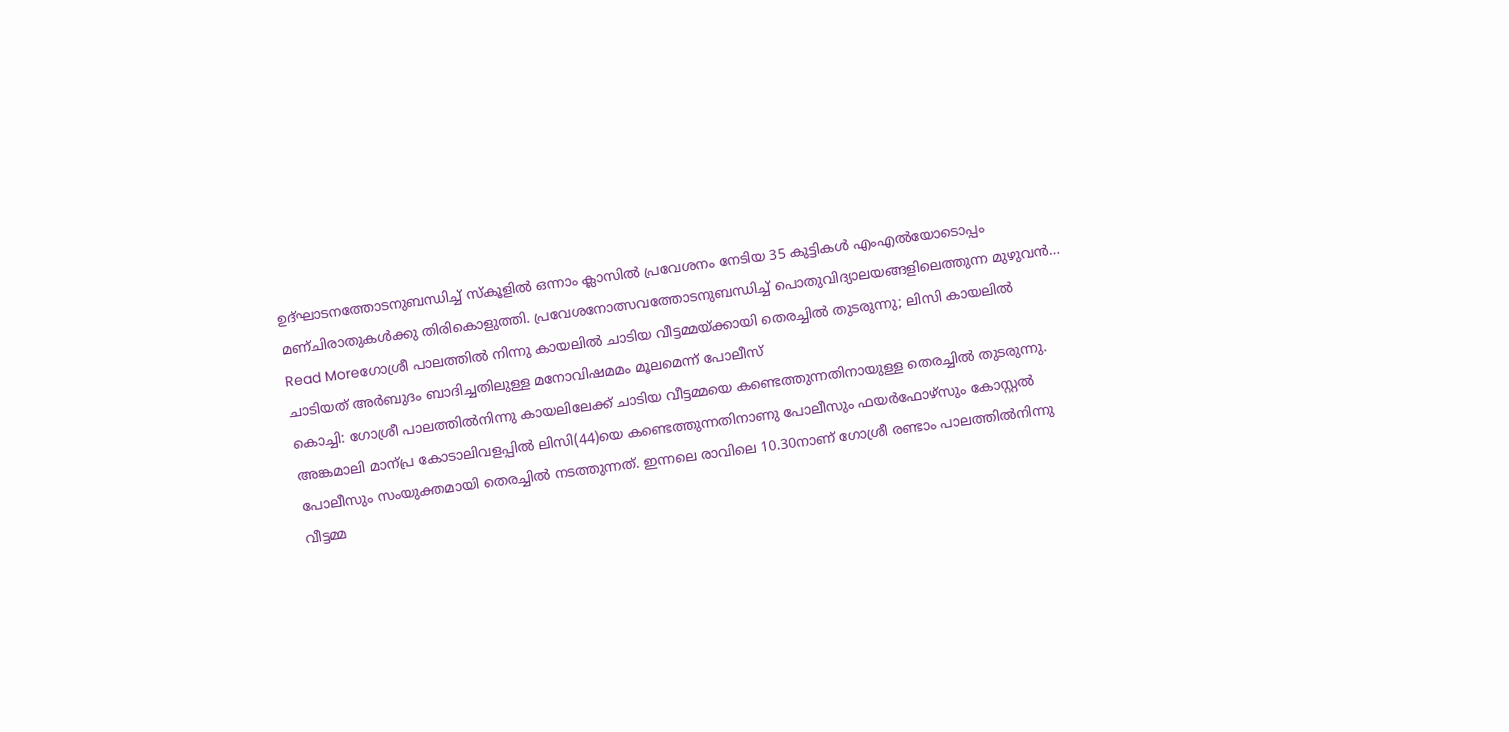ഉദ്ഘാടനത്തോടനുബന്ധിച്ച് സ്കൂളിൽ ഒന്നാം ക്ലാസിൽ പ്രവേശനം നേടിയ 35 കുട്ടികൾ എംഎൽയോടൊപ്പം മണ്ചിരാതുകൾക്കു തിരികൊളുത്തി. പ്രവേശനോത്സവത്തോടനുബന്ധിച്ച് പൊതുവിദ്യാലയങ്ങളിലെത്തുന്ന മുഴുവൻ…
Read Moreഗോശ്രീ പാലത്തിൽ നിന്നു കായലിൽ ചാടിയ വീട്ടമ്മയ്ക്കായി തെരച്ചിൽ തുടരുന്നു; ലിസി കായലിൽ ചാടിയത് അർബുദം ബാദിച്ചതിലുള്ള മനോവിഷമമം മൂലമെന്ന് പോലീസ്
കൊച്ചി: ഗോശ്രീ പാലത്തിൽനിന്നു കായലിലേക്ക് ചാടിയ വീട്ടമ്മയെ കണ്ടെത്തുന്നതിനായുള്ള തെരച്ചിൽ തുടരുന്നു. അങ്കമാലി മാന്പ്ര കോടാലിവളപ്പിൽ ലിസി(44)യെ കണ്ടെത്തുന്നതിനാണു പോലീസും ഫയർഫോഴ്സും കോസ്റ്റൽ പോലീസും സംയുക്തമായി തെരച്ചിൽ നടത്തുന്നത്. ഇന്നലെ രാവിലെ 10.30നാണ് ഗോശ്രീ രണ്ടാം പാലത്തിൽനിന്നു വീട്ടമ്മ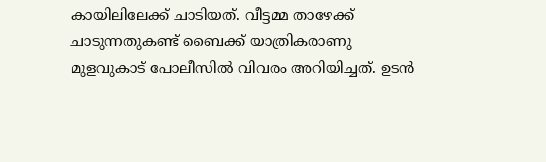കായിലിലേക്ക് ചാടിയത്. വീട്ടമ്മ താഴേക്ക് ചാടുന്നതുകണ്ട് ബൈക്ക് യാത്രികരാണു മുളവുകാട് പോലീസിൽ വിവരം അറിയിച്ചത്. ഉടൻ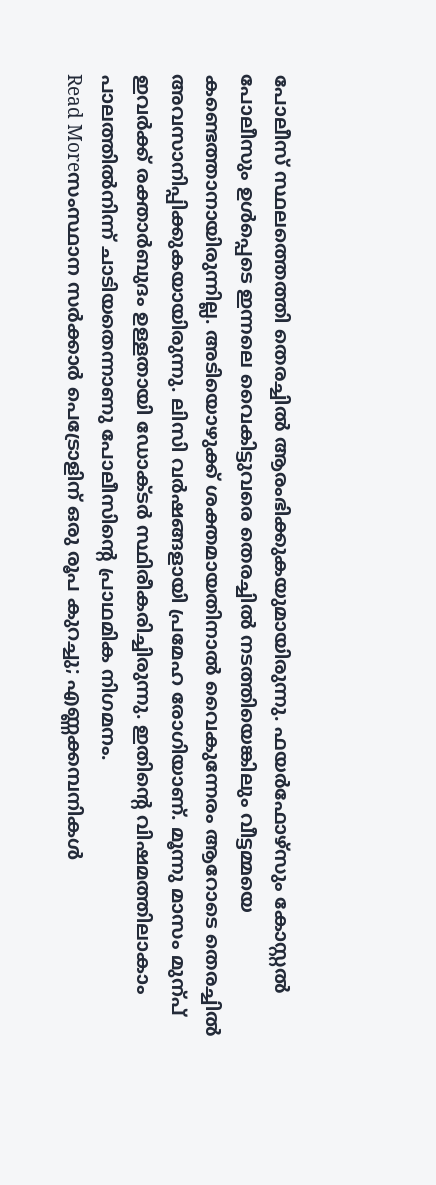പോലീസ് സ്ഥലത്തെത്തി തെരച്ചിൽ ആരംഭിക്കുകയുമായിരുന്നു. ഫയർഫോഴ്സും കോസ്റ്റൽ പോലീസും ഉൾപ്പെടെ ഇന്നലെ വൈകിട്ടുവരെ തെരച്ചിൽ നടത്തിയെങ്കിലും വീട്ടമ്മയെ കണ്ടെത്താനായിരുന്നില്ല. അടിയൊഴുക്ക് ശക്തമായതിനാൽ വൈകുന്നേരം ആറോടെ തെരച്ചിൽ അവസാനിപ്പിക്കുകയായിരുന്നു. ലിസി വർഷങ്ങളായി പ്രമേഹ രോഗിയാണ്. മൂന്നു മാസം മുന്പ് ഇവർക്ക് രക്താർബുദം ഉള്ളതായി ഡോക്ടർ സ്ഥിരീകരിച്ചിരുന്നു. ഇതിന്റെ വിഷമത്തിലാകാം പാലത്തിൽനിന്ന് ചാടിയതെന്നാണു പോലീസിന്റെ പ്രാഥമിക നിഗമനം.
Read Moreസംസ്ഥാന സർക്കാർ പെട്രോളിന് ഒരു രൂപ കുറച്ചു; എണ്ണക്കമ്പനികൾ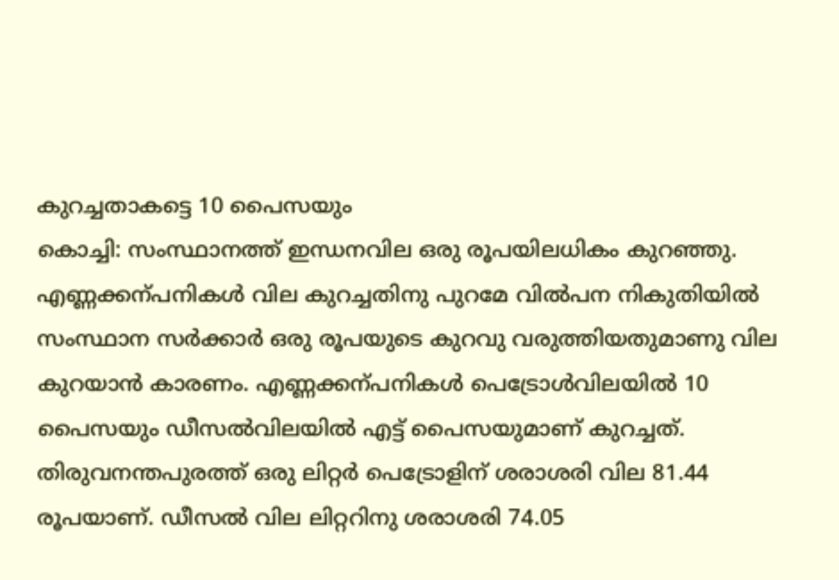കുറച്ചതാകട്ടെ 10 പൈസയും
കൊച്ചി: സംസ്ഥാനത്ത് ഇന്ധനവില ഒരു രൂപയിലധികം കുറഞ്ഞു. എണ്ണക്കന്പനികൾ വില കുറച്ചതിനു പുറമേ വിൽപന നികുതിയിൽ സംസ്ഥാന സർക്കാർ ഒരു രൂപയുടെ കുറവു വരുത്തിയതുമാണു വില കുറയാൻ കാരണം. എണ്ണക്കന്പനികൾ പെട്രോൾവിലയിൽ 10 പൈസയും ഡീസൽവിലയിൽ എട്ട് പൈസയുമാണ് കുറച്ചത്. തിരുവനന്തപുരത്ത് ഒരു ലിറ്റർ പെട്രോളിന് ശരാശരി വില 81.44 രൂപയാണ്. ഡീസൽ വില ലിറ്ററിനു ശരാശരി 74.05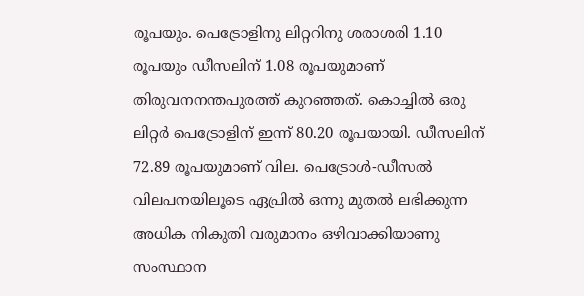രൂപയും. പെട്രോളിനു ലിറ്ററിനു ശരാശരി 1.10 രൂപയും ഡീസലിന് 1.08 രൂപയുമാണ് തിരുവനനന്തപുരത്ത് കുറഞ്ഞത്. കൊച്ചിൽ ഒരു ലിറ്റർ പെട്രോളിന് ഇന്ന് 80.20 രൂപയായി. ഡീസലിന് 72.89 രൂപയുമാണ് വില. പെട്രോൾ-ഡീസൽ വിലപനയിലൂടെ ഏപ്രിൽ ഒന്നു മുതൽ ലഭിക്കുന്ന അധിക നികുതി വരുമാനം ഒഴിവാക്കിയാണു സംസ്ഥാന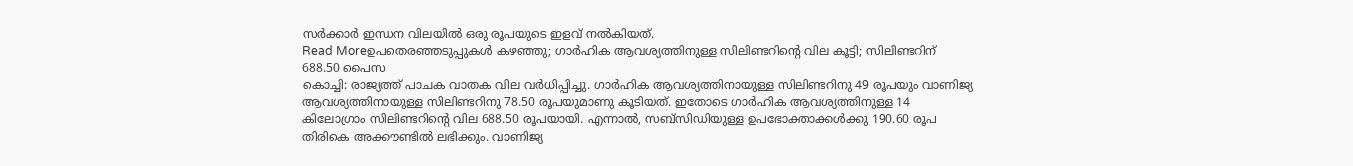സർക്കാർ ഇന്ധന വിലയിൽ ഒരു രൂപയുടെ ഇളവ് നൽകിയത്.
Read Moreഉപതെരഞ്ഞടുപ്പുകൾ കഴഞ്ഞു; ഗാർഹിക ആവശ്യത്തിനുള്ള സിലിണ്ടറിന്റെ വില കൂട്ടി; സിലിണ്ടറിന് 688.50 പൈസ
കൊച്ചി: രാജ്യത്ത് പാചക വാതക വില വർധിപ്പിച്ചു. ഗാർഹിക ആവശ്യത്തിനായുള്ള സിലിണ്ടറിനു 49 രൂപയും വാണിജ്യ ആവശ്യത്തിനായുള്ള സിലിണ്ടറിനു 78.50 രൂപയുമാണു കൂടിയത്. ഇതോടെ ഗാർഹിക ആവശ്യത്തിനുള്ള 14 കിലോഗ്രാം സിലിണ്ടറിന്റെ വില 688.50 രൂപയായി. എന്നാൽ, സബ്സിഡിയുള്ള ഉപഭോക്താക്കൾക്കു 190.60 രൂപ തിരികെ അക്കൗണ്ടിൽ ലഭിക്കും. വാണിജ്യ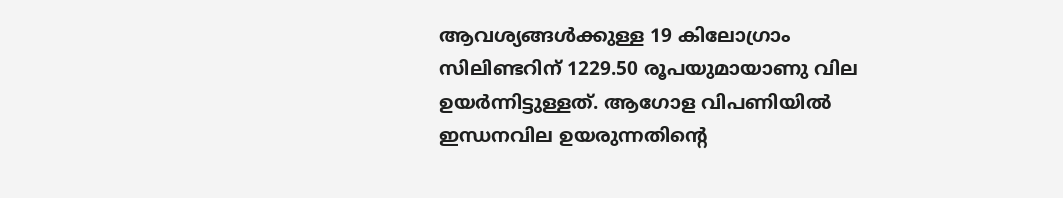ആവശ്യങ്ങൾക്കുള്ള 19 കിലോഗ്രാം സിലിണ്ടറിന് 1229.50 രൂപയുമായാണു വില ഉയർന്നിട്ടുള്ളത്. ആഗോള വിപണിയിൽ ഇന്ധനവില ഉയരുന്നതിന്റെ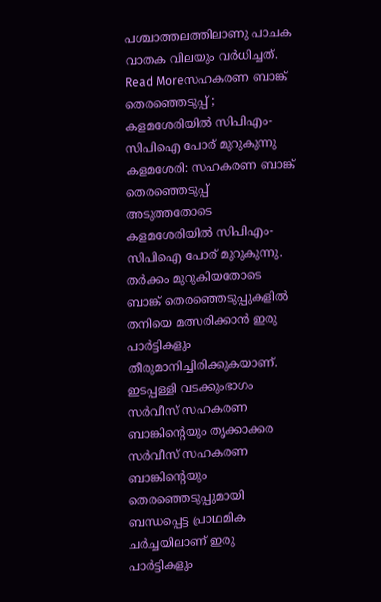പശ്ചാത്തലത്തിലാണു പാചക വാതക വിലയും വർധിച്ചത്.
Read Moreസഹകരണ ബാങ്ക് തെരഞ്ഞെടുപ്പ് ; കളമശേരിയിൽ സിപിഎം-സിപിഐ പോര് മുറുകുന്നു
കളമശേരി: സഹകരണ ബാങ്ക് തെരഞ്ഞെടുപ്പ് അടുത്തതോടെ കളമശേരിയിൽ സിപിഎം-സിപിഐ പോര് മുറുകുന്നു. തർക്കം മുറുകിയതോടെ ബാങ്ക് തെരഞ്ഞെടുപ്പുകളിൽ തനിയെ മത്സരിക്കാൻ ഇരു പാർട്ടികളും തീരുമാനിച്ചിരിക്കുകയാണ്. ഇടപ്പള്ളി വടക്കുംഭാഗം സർവീസ് സഹകരണ ബാങ്കിന്റെയും തൃക്കാക്കര സർവീസ് സഹകരണ ബാങ്കിന്റെയും തെരഞ്ഞെടുപ്പുമായി ബന്ധപ്പെട്ട പ്രാഥമിക ചർച്ചയിലാണ് ഇരു പാർട്ടികളും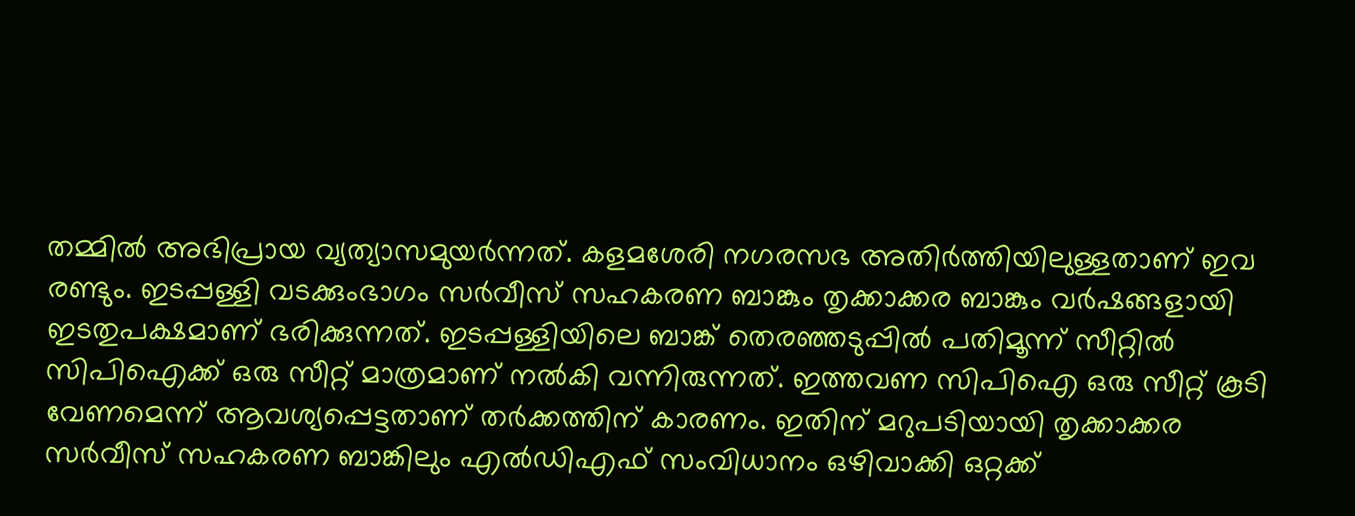തമ്മിൽ അഭിപ്രായ വ്യത്യാസമുയർന്നത്. കളമശേരി നഗരസഭ അതിർത്തിയിലുള്ളതാണ് ഇവ രണ്ടും. ഇടപ്പള്ളി വടക്കുംഭാഗം സർവീസ് സഹകരണ ബാങ്കും തൃക്കാക്കര ബാങ്കും വർഷങ്ങളായി ഇടതുപക്ഷമാണ് ഭരിക്കുന്നത്. ഇടപ്പള്ളിയിലെ ബാങ്ക് തെരഞ്ഞടുപ്പിൽ പതിമൂന്ന് സീറ്റിൽ സിപിഐക്ക് ഒരു സീറ്റ് മാത്രമാണ് നൽകി വന്നിരുന്നത്. ഇത്തവണ സിപിഐ ഒരു സീറ്റ് കൂടി വേണമെന്ന് ആവശ്യപ്പെട്ടതാണ് തർക്കത്തിന് കാരണം. ഇതിന് മറുപടിയായി തൃക്കാക്കര സർവീസ് സഹകരണ ബാങ്കിലും എൽഡിഎഫ് സംവിധാനം ഒഴിവാക്കി ഒറ്റക്ക്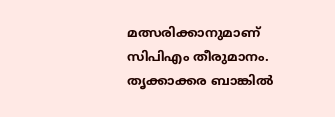മത്സരിക്കാനുമാണ് സിപിഎം തീരുമാനം. തൃക്കാക്കര ബാങ്കിൽ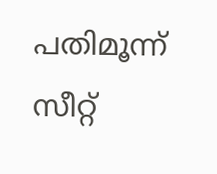പതിമൂന്ന് സീറ്റ്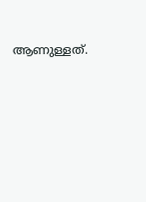ആണുള്ളത്.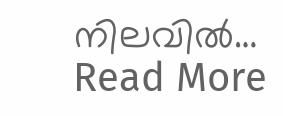നിലവിൽ…
Read More